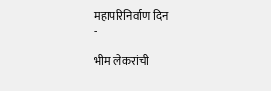महापरिनिर्वाण दिन
-

भीम लेकरांची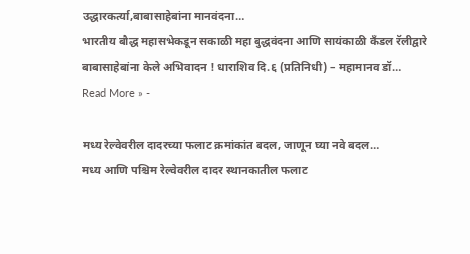उद्धारकर्त्या,बाबासाहेबांना मानवंदना…
भारतीय बौद्ध महासभेकडून सकाळी महा बुद्धवंदना आणि सायंकाळी कॅंडल रॅलीद्वारे बाबासाहेबांना केले अभिवादन ! धाराशिव दि.६ (प्रतिनिधी) – महामानव डॉ…
Read More » -

मध्य रेल्वेवरील दादरच्या फलाट क्रमांकांत बदल, जाणून घ्या नवे बदल…
मध्य आणि पश्चिम रेल्वेवरील दादर स्थानकातील फलाट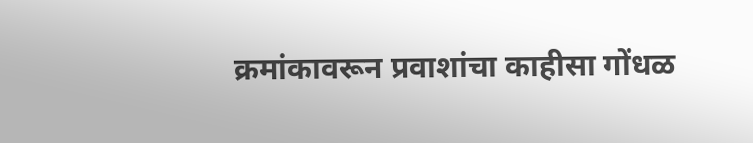क्रमांकावरून प्रवाशांचा काहीसा गोंधळ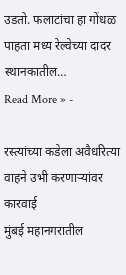उडतो. फलाटांचा हा गोंधळ पाहता मध्य रेल्वेच्या दादर स्थानकातील…
Read More » -

रस्त्यांच्या कडेला अवैधरित्या वाहने उभी करणाऱ्यांवर कारवाई
मुंबई महानगरातील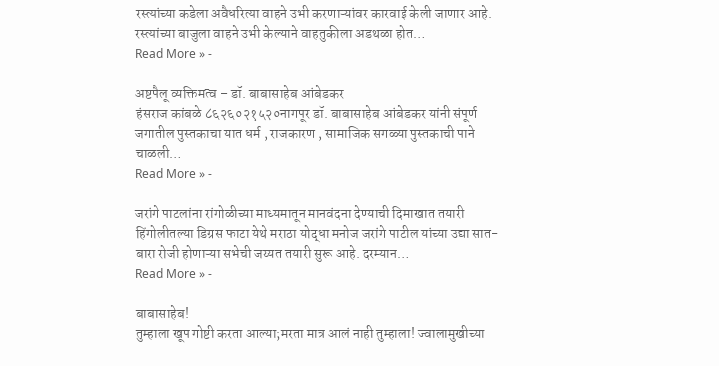रस्त्यांच्या कडेला अवैधरित्या वाहने उभी करणाऱ्यांवर कारवाई केली जाणार आहे. रस्त्यांच्या बाजुला वाहने उभी केल्याने वाहतुकीला अडथळा होत…
Read More » -

अष्टपैलू व्यक्तिमत्व – डॉ. बाबासाहेब आंबेडकर
हंसराज कांबळे ८६२६०२१५२०नागपूर डॉ. बाबासाहेब आंबेडकर यांनी संपूर्ण जगातील पुस्तकाचा यात धर्म , राजकारण , सामाजिक सगळ्या पुस्तकाची पाने चाळली…
Read More » -

जरांगे पाटलांना रांगोळीच्या माध्यमातून मानवंदना देण्याची दिमाखात तयारी
हिंगोलीतल्या डिग्रस फाटा येथे मराठा योद्धा मनोज जरांगे पाटील यांच्या उद्या सात-बारा रोजी होणाऱ्या सभेची जय्यत तयारी सुरू आहे. दरम्यान…
Read More » -

बाबासाहेब!
तुम्हाला खूप गोष्टी करता आल्या;मरता मात्र आलं नाही तुम्हाला! ज्वालामुखीच्या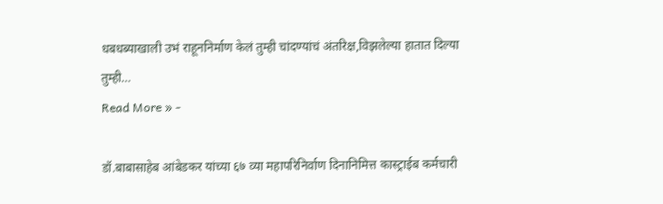धबधब्याखाली उभं राहूननिर्माण केलं तुम्ही चांदण्यांचं अंतरिक्ष,विझलेल्या हातात दिल्या तुम्ही…
Read More » -

डॉ.बाबासाहेब आंबेडकर यांच्या ६७ व्या महापरिनिर्वाण दिनानिमित्त कास्ट्राईब कर्मचारी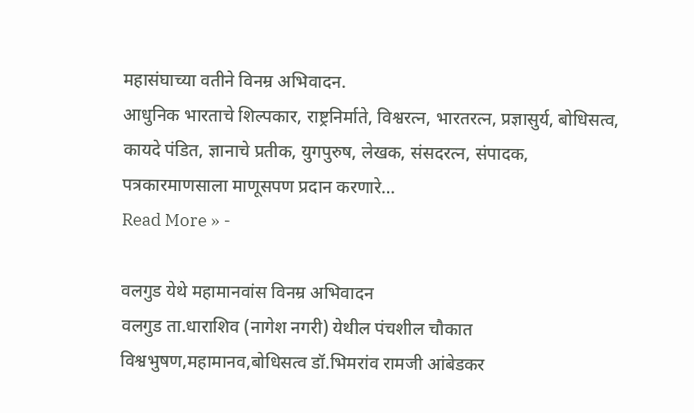महासंघाच्या वतीने विनम्र अभिवादन.
आधुनिक भारताचे शिल्पकार, राष्ट्रनिर्माते, विश्वरत्न, भारतरत्न, प्रज्ञासुर्य, बोधिसत्व, कायदे पंडित, ज्ञानाचे प्रतीक, युगपुरुष, लेखक, संसदरत्न, संपादक, पत्रकारमाणसाला माणूसपण प्रदान करणारे…
Read More » -

वलगुड येथे महामानवांस विनम्र अभिवादन
वलगुड ता.धाराशिव (नागेश नगरी) येथील पंचशील चौकात विश्वभुषण,महामानव,बोधिसत्व डॉ.भिमरांव रामजी आंबेडकर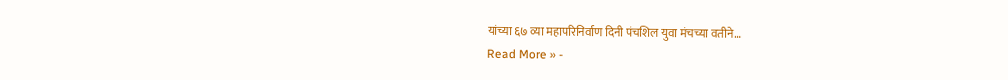यांच्या ६७ व्या महापरिनिर्वाण दिनी पंचशिल युवा मंचच्या वतीने…
Read More » -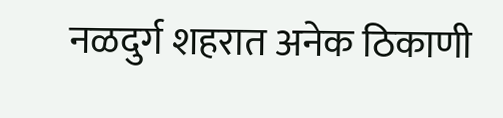नळदुर्ग शहरात अनेक ठिकाणी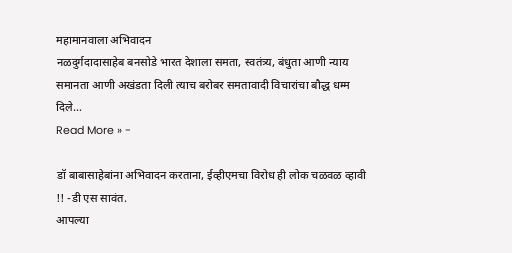महामानवाला अभिवादन
नळदुर्गदादासाहेब बनसोडे भारत देशाला समता, स्वतंत्र्य, बंधुता आणी न्याय समानता आणी अखंडता दिली त्याच बरोबर समतावादी विचारांचा बौद्ध धम्म दिले…
Read More » -

डॉ बाबासाहेबांना अभिवादन करताना, ईव्हीएमचा विरोध ही लोक चळवळ व्हावी !! -डी एस सावंत.
आपल्या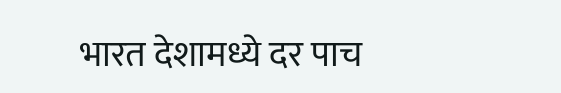भारत देशामध्ये दर पाच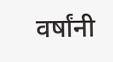वर्षांनी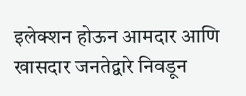इलेक्शन होऊन आमदार आणि खासदार जनतेद्वारे निवडून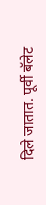दिले जातात. पूर्वी बॅलेट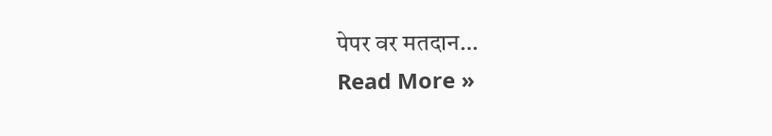पेपर वर मतदान…
Read More »